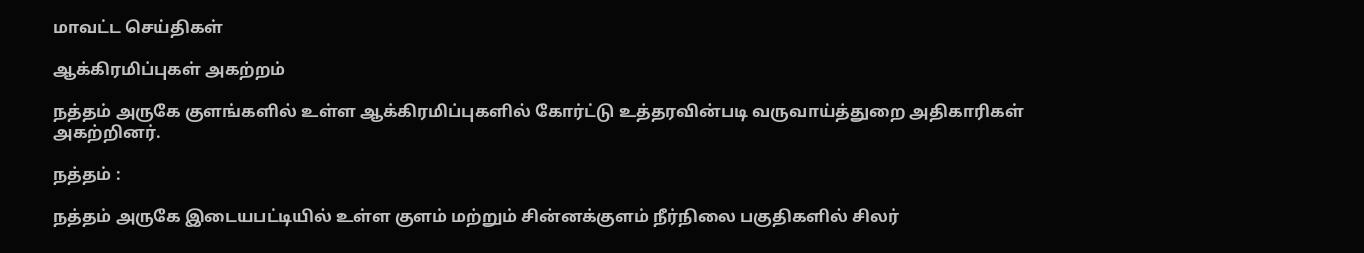மாவட்ட செய்திகள்

ஆக்கிரமிப்புகள் அகற்றம்

நத்தம் அருகே குளங்களில் உள்ள ஆக்கிரமிப்புகளில் கோர்ட்டு உத்தரவின்படி வருவாய்த்துறை அதிகாரிகள் அகற்றினர்.

நத்தம் :

நத்தம் அருகே இடையபட்டியில் உள்ள குளம் மற்றும் சின்னக்குளம் நீர்நிலை பகுதிகளில் சிலர்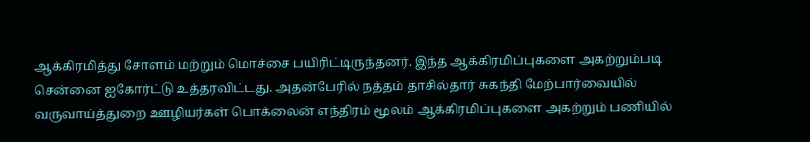ஆக்கிரமித்து சோளம் மற்றும் மொச்சை பயிரிட்டிருந்தனர். இந்த ஆக்கிரமிப்புகளை அகற்றும்படி சென்னை ஐகோர்ட்டு உத்தரவிட்டது. அதன்பேரில் நத்தம் தாசில்தார் சுகந்தி மேற்பார்வையில் வருவாய்த்துறை ஊழியர்கள் பொக்லைன் எந்திரம் மூலம் ஆக்கிரமிப்புகளை அகற்றும் பணியில்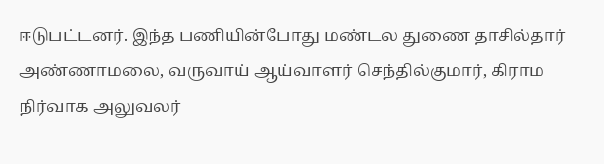ஈடுபட்டனர். இந்த பணியின்போது மண்டல துணை தாசில்தார் அண்ணாமலை, வருவாய் ஆய்வாளர் செந்தில்குமார், கிராம நிர்வாக அலுவலர்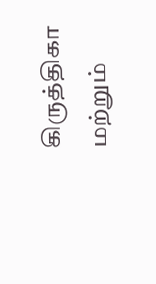கிருத்திகா மற்றும்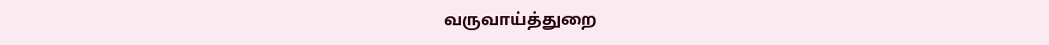வருவாய்த்துறை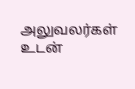அலுவலர்கள் உடன்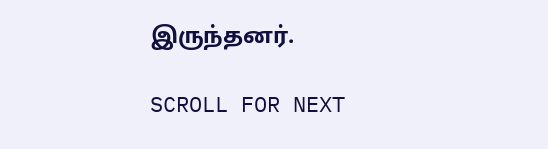இருந்தனர்.

SCROLL FOR NEXT